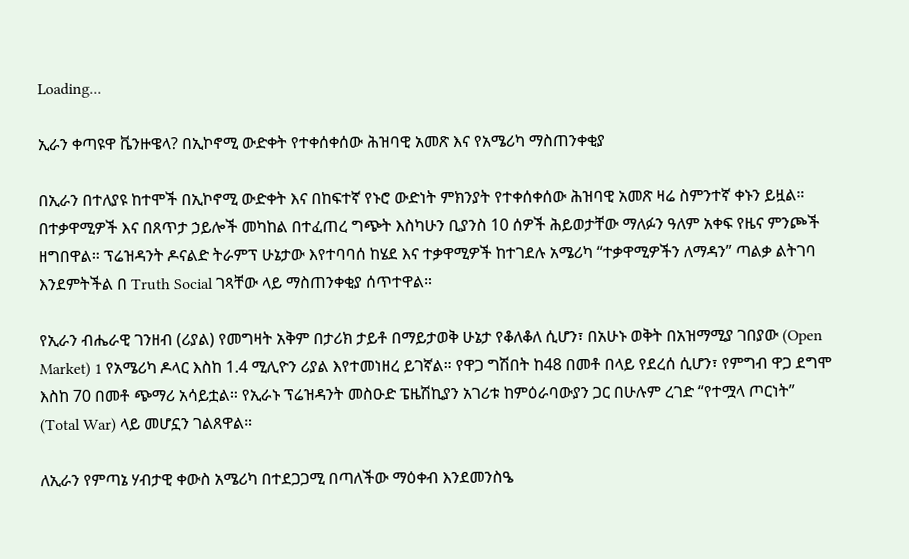Loading...

ኢራን ቀጣዩዋ ቬንዙዌላ? በኢኮኖሚ ውድቀት የተቀሰቀሰው ሕዝባዊ አመጽ እና የአሜሪካ ማስጠንቀቂያ

በኢራን በተለያዩ ከተሞች በኢኮኖሚ ውድቀት እና በከፍተኛ የኑሮ ውድነት ምክንያት የተቀሰቀሰው ሕዝባዊ አመጽ ዛሬ ስምንተኛ ቀኑን ይዟል። በተቃዋሚዎች እና በጸጥታ ኃይሎች መካከል በተፈጠረ ግጭት እስካሁን ቢያንስ 10 ሰዎች ሕይወታቸው ማለፉን ዓለም አቀፍ የዜና ምንጮች ዘግበዋል። ፕሬዝዳንት ዶናልድ ትራምፕ ሁኔታው እየተባባሰ ከሄደ እና ተቃዋሚዎች ከተገደሉ አሜሪካ “ተቃዋሚዎችን ለማዳን” ጣልቃ ልትገባ እንደምትችል በ Truth Social ገጻቸው ላይ ማስጠንቀቂያ ሰጥተዋል።

የኢራን ብሔራዊ ገንዘብ (ሪያል) የመግዛት አቅም በታሪክ ታይቶ በማይታወቅ ሁኔታ የቆለቆለ ሲሆን፣ በአሁኑ ወቅት በአዝማሚያ ገበያው (Open Market) 1 የአሜሪካ ዶላር እስከ 1.4 ሚሊዮን ሪያል እየተመነዘረ ይገኛል። የዋጋ ግሽበት ከ48 በመቶ በላይ የደረሰ ሲሆን፣ የምግብ ዋጋ ደግሞ እስከ 70 በመቶ ጭማሪ አሳይቷል። የኢራኑ ፕሬዝዳንት መስዑድ ፔዜሽኪያን አገሪቱ ከምዕራባውያን ጋር በሁሉም ረገድ “የተሟላ ጦርነት” (Total War) ላይ መሆኗን ገልጸዋል።

ለኢራን የምጣኔ ሃብታዊ ቀውስ አሜሪካ በተደጋጋሚ በጣለችው ማዕቀብ እንደመንስዔ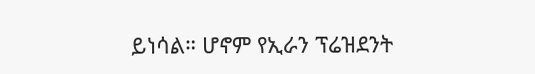ይነሳል። ሆኖም የኢራን ፕሬዝደንት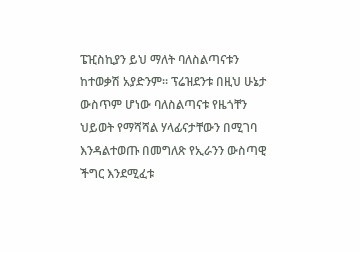ፔዢስኪያን ይህ ማለት ባለስልጣናቱን ከተወቃሽ አያድንም። ፕሬዝደንቱ በዚህ ሁኔታ ውስጥም ሆነው ባለስልጣናቱ የዜጎቸን ህይወት የማሻሻል ሃላፊናታቸውን በሚገባ እንዳልተወጡ በመግለጽ የኢራንን ውስጣዊ ችግር እንደሚፈቱ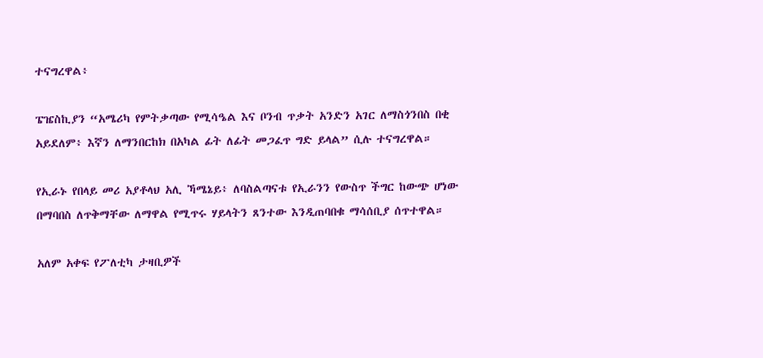ተናግረዋል፥

ፔዤስኪያን “አሜሪካ የምትቃጣው የሚሳዔል እና ቦንብ ጥቃት አንድን አገር ለማስጎንበስ በቂ አይደለም፥ እኛን ለማንበርከክ በአካል ፊት ለፊት መጋፈጥ ግድ ይላል” ሲሉ ተናግረዋል።

የኢራኑ የበላይ መሪ አያቶላህ አሊ ኻሜኔይ፥ ለባስልጣናቱ የኢራንን የውስጥ ችግር ከውጭ ሆነው በማባበስ ለጥቅማቸው ለማዋል የሚጥሩ ሃይላትን ጸንተው እንዲጠባበቁ ማሳሰቢያ ሰጥተዋል።

አለም አቀፍ የፖለቲካ ታዛቢዎች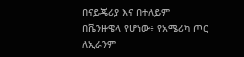በናይጄሪያ እና በተለይም በቬንዙዌላ የሆነው፥ የአሜሪካ ጦር ለኢራንም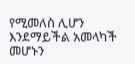የሚመለስ ሊሆን እንደማይችል አመላካች መሆኑን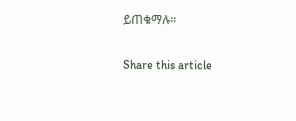ይጠቁማሉ።

Share this article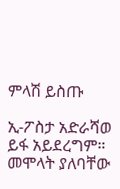ምላሽ ይስጡ

ኢ-ፖስታ አድራሻወ ይፋ አይደረግም። መሞላት ያለባቸው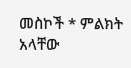መስኮች * ምልክት አላቸው